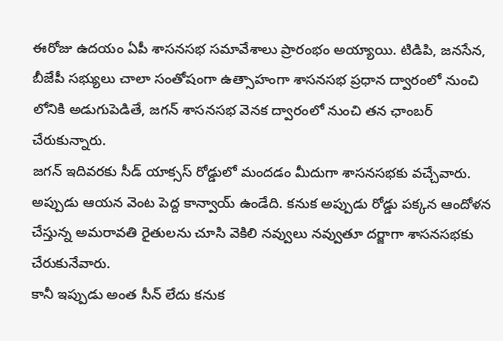ఈరోజు ఉదయం ఏపీ శాసనసభ సమావేశాలు ప్రారంభం అయ్యాయి. టిడిపి, జనసేన, బీజేపీ సభ్యులు చాలా సంతోషంగా ఉత్సాహంగా శాసనసభ ప్రధాన ద్వారంలో నుంచి లోనికి అడుగుపెడితే, జగన్ శాసనసభ వెనక ద్వారంలో నుంచి తన ఛాంబర్ చేరుకున్నారు.
జగన్ ఇదివరకు సీడ్ యాక్సస్ రోడ్డులో మందడం మీదుగా శాసనసభకు వచ్చేవారు. అప్పుడు ఆయన వెంట పెద్ద కాన్వాయ్ ఉండేది. కనుక అప్పుడు రోడ్డు పక్కన ఆందోళన చేస్తున్న అమరావతి రైతులను చూసి వెకిలి నవ్వులు నవ్వుతూ దర్జాగా శాసనసభకు చేరుకునేవారు.
కానీ ఇప్పుడు అంత సీన్ లేదు కనుక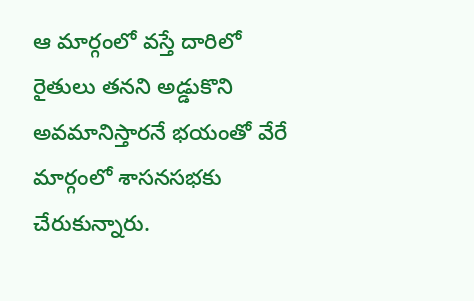ఆ మార్గంలో వస్తే దారిలో రైతులు తనని అడ్డుకొని అవమానిస్తారనే భయంతో వేరే మార్గంలో శాసనసభకు చేరుకున్నారు.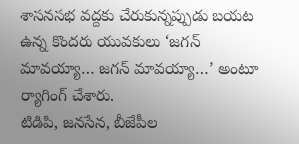శాసనసభ వద్దకు చేరుకున్నప్పుడు బయట ఉన్న కొందరు యువకులు ‘జగన్ మావయ్యా… జగన్ మావయ్యా…’ అంటూ ర్యాగింగ్ చేశారు.
టిడిపి, జనసేన, బీజేపీల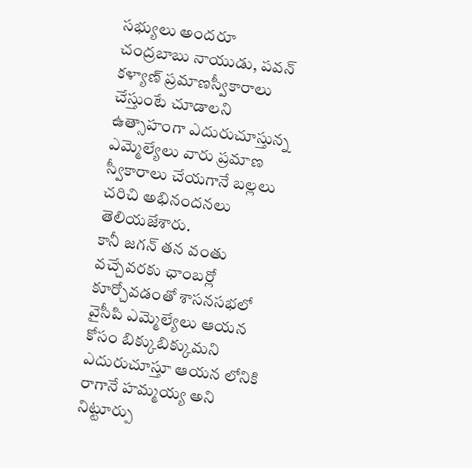సభ్యులు అందరూ చంద్రబాబు నాయుడు, పవన్ కళ్యాణ్ ప్రమాణస్వీకారాలు చేస్తుంటే చూడాలని ఉత్సాహంగా ఎదురుచూస్తున్న ఎమ్మెల్యేలు వారు ప్రమాణ స్వీకారాలు చేయగానే బల్లలు చరిచి అభినందనలు తెలియజేశారు.
కానీ జగన్ తన వంతు వచ్చేవరకు ఛాంబర్లో కూర్చోవడంతో శాసనసభలో వైసీపి ఎమ్మెల్యేలు ఆయన కోసం బిక్కుబిక్కుమని ఎదురుచూస్తూ ఆయన లోనికి రాగానే హమ్మయ్య అని నిట్టూర్పు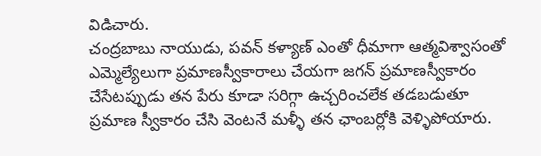విడిచారు.
చంద్రబాబు నాయుడు, పవన్ కళ్యాణ్ ఎంతో ధీమాగా ఆత్మవిశ్వాసంతో ఎమ్మెల్యేలుగా ప్రమాణస్వీకారాలు చేయగా జగన్ ప్రమాణస్వీకారం చేసేటప్పుడు తన పేరు కూడా సరిగ్గా ఉచ్చరించలేక తడబడుతూ ప్రమాణ స్వీకారం చేసి వెంటనే మళ్ళీ తన ఛాంబర్లోకి వెళ్ళిపోయారు.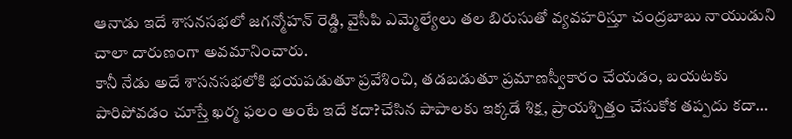ఆనాడు ఇదే శాసనసభలో జగన్మోహన్ రెడ్డి, వైసీపి ఎమ్మెల్యేలు తల బిరుసుతో వ్యవహరిస్తూ చంద్రబాబు నాయుడుని చాలా దారుణంగా అవమానించారు.
కానీ నేడు అదే శాసనసభలోకి భయపడుతూ ప్రవేశించి, తడబడుతూ ప్రమాణస్వీకారం చేయడం, బయటకు పారిపోవడం చూస్తే ఖర్మ ఫలం అంటే ఇదే కదా?చేసిన పాపాలకు ఇక్కడే శిక్ష, ప్రాయశ్చిత్తం చేసుకోక తప్పదు కదా…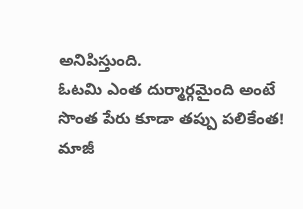అనిపిస్తుంది.
ఓటమి ఎంత దుర్మార్గమైంది అంటే
సొంత పేరు కూడా తప్పు పలికేంత!
మాజీ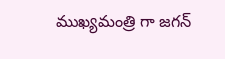ముఖ్యమంత్రి గా జగన్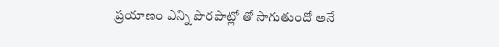ప్రయాణం ఎన్ని పొరపాట్లో తో సాగుతుందో అనే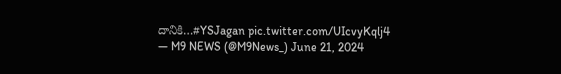దానికి…#YSJagan pic.twitter.com/UIcvyKqlj4
— M9 NEWS (@M9News_) June 21, 2024